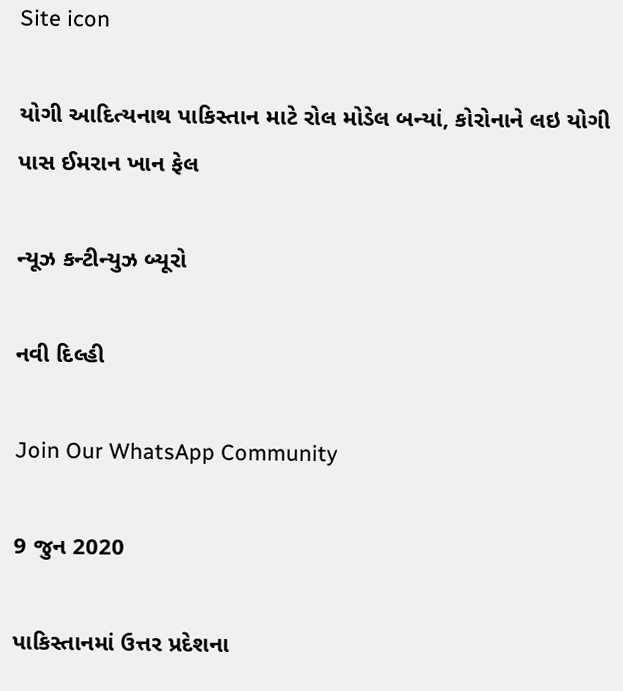Site icon

યોગી આદિત્યનાથ પાકિસ્તાન માટે રોલ મોડેલ બન્યાં, કોરોનાને લઇ યોગી પાસ ઈમરાન ખાન ફેલ

ન્યૂઝ કન્ટીન્યુઝ બ્યૂરો

નવી દિલ્હી

Join Our WhatsApp Community

9 જુન 2020

પાકિસ્તાનમાં ઉત્તર પ્રદેશના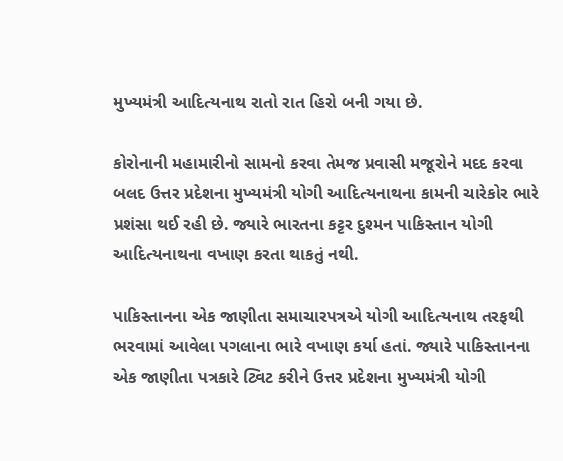મુખ્યમંત્રી આદિત્યનાથ રાતો રાત હિરો બની ગયા છે.

કોરોનાની મહામારીનો સામનો કરવા તેમજ પ્રવાસી મજૂરોને મદદ કરવા બલદ ઉત્તર પ્રદેશના મુખ્યમંત્રી યોગી આદિત્યનાથના કામની ચારેકોર ભારે પ્રશંસા થઈ રહી છે. જ્યારે ભારતના કટ્ટર દુશ્મન પાકિસ્તાન યોગી આદિત્યનાથના વખાણ કરતા થાકતું નથી.

પાકિસ્તાનના એક જાણીતા સમાચારપત્રએ યોગી આદિત્યનાથ તરફથી ભરવામાં આવેલા પગલાના ભારે વખાણ કર્યા હતાં. જ્યારે પાકિસ્તાનના એક જાણીતા પત્રકારે ટ્વિટ કરીને ઉત્તર પ્રદેશના મુખ્યમંત્રી યોગી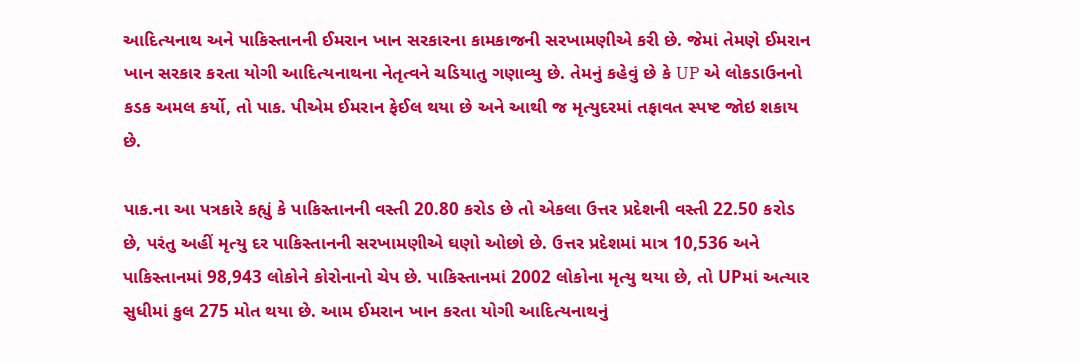આદિત્યનાથ અને પાકિસ્તાનની ઈમરાન ખાન સરકારના કામકાજની સરખામણીએ કરી છે. જેમાં તેમણે ઈમરાન ખાન સરકાર કરતા યોગી આદિત્યનાથના નેતૃત્વને ચડિયાતુ ગણાવ્યુ છે. તેમનું કહેવું છે કે UP એ લોકડાઉનનો કડક અમલ કર્યો, તો પાક. પીએમ ઈમરાન ફેઈલ થયા છે અને આથી જ મૃત્યુદરમાં તફાવત સ્પષ્ટ જોઇ શકાય છે.

પાક.ના આ પત્રકારે કહ્યું કે પાકિસ્તાનની વસ્તી 20.80 કરોડ છે તો એકલા ઉત્તર પ્રદેશની વસ્તી 22.50 કરોડ છે, પરંતુ અહીં મૃત્યુ દર પાકિસ્તાનની સરખામણીએ ઘણો ઓછો છે. ઉત્તર પ્રદેશમાં માત્ર 10,536 અને પાકિસ્તાનમાં 98,943 લોકોને કોરોનાનો ચેપ છે. પાકિસ્તાનમાં 2002 લોકોના મૃત્યુ થયા છે, તો UPમાં અત્યાર સુધીમાં કુલ 275 મોત થયા છે. આમ ઈમરાન ખાન કરતા યોગી આદિત્યનાથનું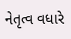નેતૃત્વ વધારે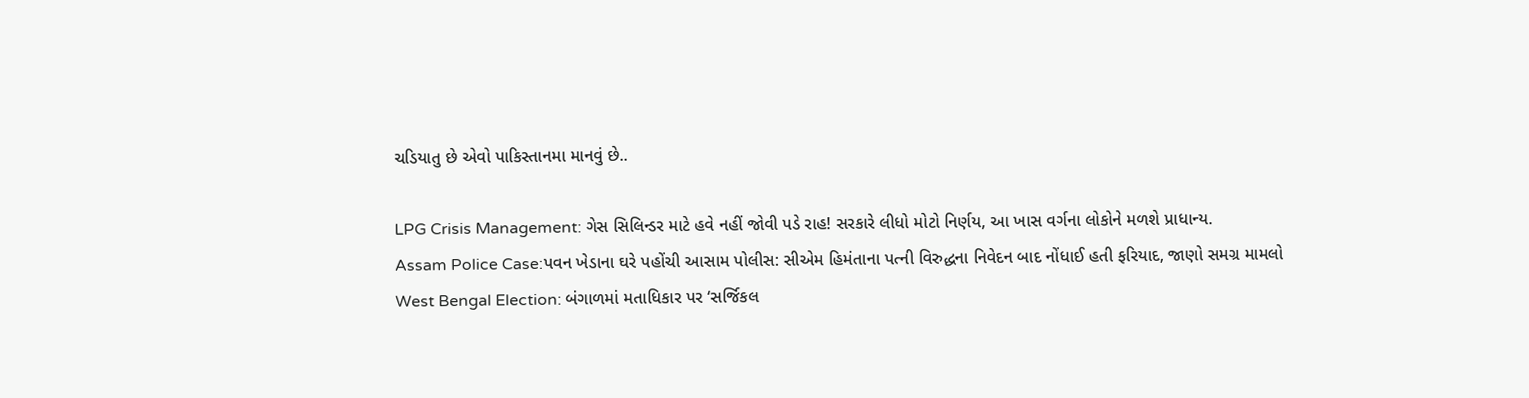ચડિયાતુ છે એવો પાકિસ્તાનમા માનવું છે..

LPG Crisis Management: ગેસ સિલિન્ડર માટે હવે નહીં જોવી પડે રાહ! સરકારે લીધો મોટો નિર્ણય, આ ખાસ વર્ગના લોકોને મળશે પ્રાધાન્ય.
Assam Police Case:પવન ખેડાના ઘરે પહોંચી આસામ પોલીસ: સીએમ હિમંતાના પત્ની વિરુદ્ધના નિવેદન બાદ નોંધાઈ હતી ફરિયાદ, જાણો સમગ્ર મામલો
West Bengal Election: બંગાળમાં મતાધિકાર પર ‘સર્જિકલ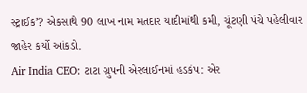સ્ટ્રાઈક’? એકસાથે 90 લાખ નામ મતદાર યાદીમાંથી કમી, ચૂંટણી પંચે પહેલીવાર જાહેર કર્યો આંકડો.
Air India CEO: ટાટા ગ્રુપની એરલાઈનમાં હડકંપ: એર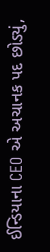ઈન્ડિયાના CEO એ અચાનક પદ છોડ્યું,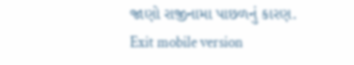જાણો રાજીનામા પાછળનું કારણ.
Exit mobile version